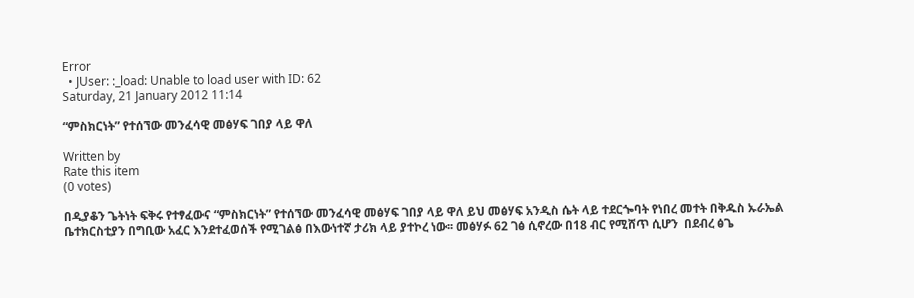Error
  • JUser: :_load: Unable to load user with ID: 62
Saturday, 21 January 2012 11:14

“ምስክርነት” የተሰኘው መንፈሳዊ መፅሃፍ ገበያ ላይ ዋለ

Written by
Rate this item
(0 votes)

በዲያቆን ጌትነት ፍቅሩ የተፃፈውና “ምስክርነት” የተሰኘው መንፈሳዊ መፅሃፍ ገበያ ላይ ዋለ ይህ መፅሃፍ አንዲስ ሴት ላይ ተደርጐባት የነበረ መተት በቅዱስ ኡራኤል ቤተክርስቲያን በግቢው አፈር እንደተፈወሰች የሚገልፅ በእውነተኛ ታሪክ ላይ ያተኮረ ነው፡፡ መፅሃፉ 62 ገፅ ሲኖረው በ18 ብር የሚሸጥ ሲሆን  በደብረ ፅጌ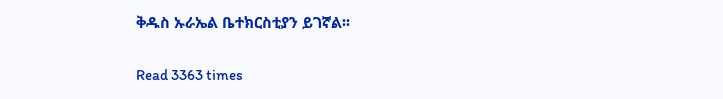ቅዱስ ኡራኤል ቤተክርስቲያን ይገኛል፡፡

Read 3363 times